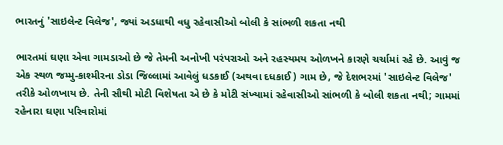ભારતનું 'સાઇલેન્ટ વિલેજ', જ્યાં અડધાથી વધુ રહેવાસીઓ બોલી કે સાંભળી શકતા નથી

ભારતમાં ઘણા એવા ગામડાઓ છે જે તેમની અનોખી પરંપરાઓ અને રહસ્યમય ઓળખને કારણે ચર્ચામાં રહે છે. આવું જ એક સ્થળ જમ્મુ-કાશ્મીરના ડોડા જિલ્લામાં આવેલું ધડકાઈ (અથવા દધકાઈ) ગામ છે, જે દેશભરમાં 'સાઇલેન્ટ વિલેજ' તરીકે ઓળખાય છે. તેની સૌથી મોટી વિશેષતા એ છે કે મોટી સંખ્યામાં રહેવાસીઓ સાંભળી કે બોલી શકતા નથી; ગામમાં રહેનારા ઘણા પરિવારોમાં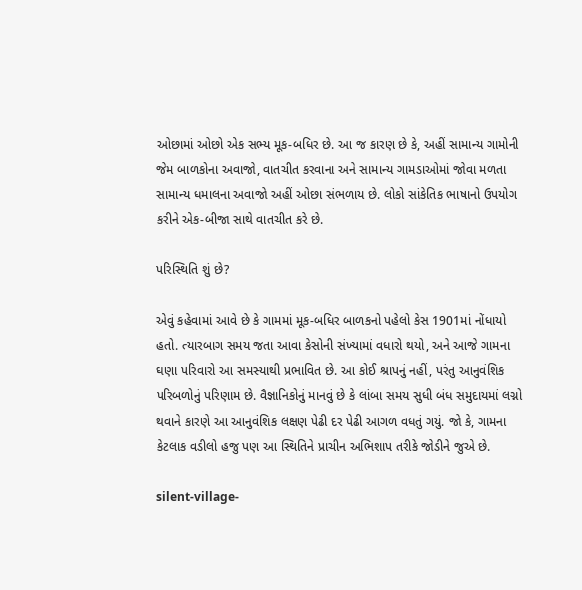ઓછામાં ઓછો એક સભ્ય મૂક-બધિર છે. આ જ કારણ છે કે, અહીં સામાન્ય ગામોની જેમ બાળકોના અવાજો, વાતચીત કરવાના અને સામાન્ય ગામડાઓમાં જોવા મળતા સામાન્ય ધમાલના અવાજો અહીં ઓછા સંભળાય છે. લોકો સાંકેતિક ભાષાનો ઉપયોગ કરીને એક-બીજા સાથે વાતચીત કરે છે.

પરિસ્થિતિ શું છે?

એવું કહેવામાં આવે છે કે ગામમાં મૂક-બધિર બાળકનો પહેલો કેસ 1901માં નોંધાયો હતો. ત્યારબાગ સમય જતા આવા કેસોની સંખ્યામાં વધારો થયો, અને આજે ગામના ઘણા પરિવારો આ સમસ્યાથી પ્રભાવિત છે. આ કોઈ શ્રાપનું નહીં, પરંતુ આનુવંશિક પરિબળોનું પરિણામ છે. વૈજ્ઞાનિકોનું માનવું છે કે લાંબા સમય સુધી બંધ સમુદાયમાં લગ્નો થવાને કારણે આ આનુવંશિક લક્ષણ પેઢી દર પેઢી આગળ વધતું ગયું. જો કે, ગામના કેટલાક વડીલો હજુ પણ આ સ્થિતિને પ્રાચીન અભિશાપ તરીકે જોડીને જુએ છે.

silent-village-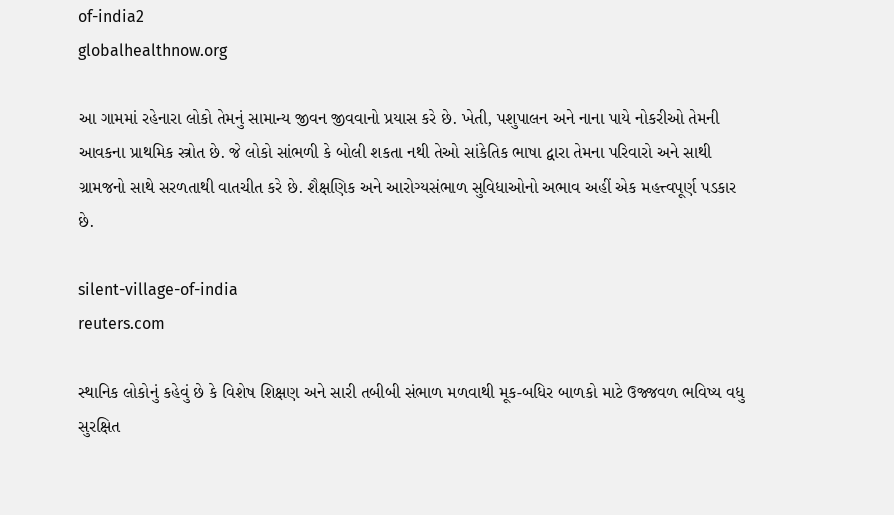of-india2
globalhealthnow.org

આ ગામમાં રહેનારા લોકો તેમનું સામાન્ય જીવન જીવવાનો પ્રયાસ કરે છે. ખેતી, પશુપાલન અને નાના પાયે નોકરીઓ તેમની આવકના પ્રાથમિક સ્ત્રોત છે. જે લોકો સાંભળી કે બોલી શકતા નથી તેઓ સાંકેતિક ભાષા દ્વારા તેમના પરિવારો અને સાથી ગ્રામજનો સાથે સરળતાથી વાતચીત કરે છે. શૈક્ષણિક અને આરોગ્યસંભાળ સુવિધાઓનો અભાવ અહીં એક મહત્ત્વપૂર્ણ પડકાર છે.

silent-village-of-india
reuters.com

સ્થાનિક લોકોનું કહેવું છે કે વિશેષ શિક્ષણ અને સારી તબીબી સંભાળ મળવાથી મૂક-બધિર બાળકો માટે ઉજ્જવળ ભવિષ્ય વધુ સુરક્ષિત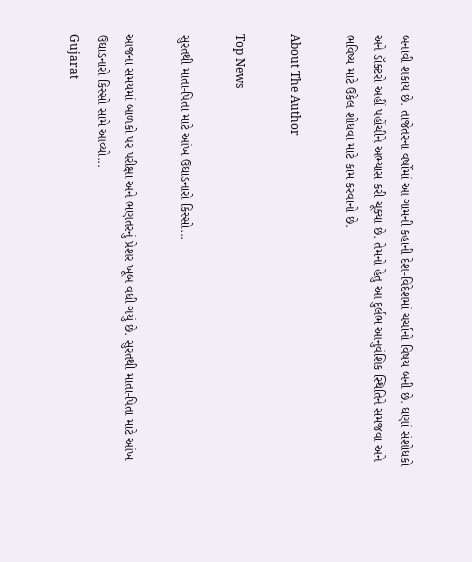બનાવી શકાય છે. તાજેતરના વર્ષોમાં આ ગામની કહાની દેશ-વિદેશમાં ચર્ચાનો વિષય બની છે. ઘણાં સંશોધકો અને ડૉક્ટરો અહીં પહોંચીને અભ્યાસ કરી ચૂક્યા છે. તેમનો હેતુ આ દુર્લભ આનુવંશિક સ્થિતિને સમજવા અને ભવિષ્ય માટે ઉકેલ શોધવા માટે કામ કરવાનો છે.

About The Author

Top News

સુરતથી માતા-પિતા માટે આંખ ઉઘાડનારો કિસ્સો...

આજના સમયમાં બાળકો પર પરીક્ષા અને ભણતરનું પ્રેશર ખૂબ વધી ગયું છે. સુરતથી માતા-પિતા માટે આંખ ઉઘાડનારો કિસ્સો સામે આવ્યો...
Gujarat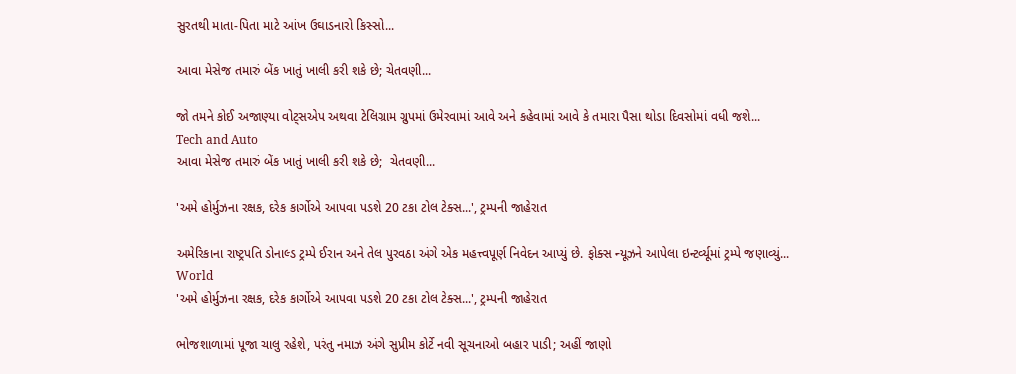સુરતથી માતા-પિતા માટે આંખ ઉઘાડનારો કિસ્સો...

આવા મેસેજ તમારું બેંક ખાતું ખાલી કરી શકે છે; ચેતવણી...

જો તમને કોઈ અજાણ્યા વોટ્સએપ અથવા ટેલિગ્રામ ગ્રુપમાં ઉમેરવામાં આવે અને કહેવામાં આવે કે તમારા પૈસા થોડા દિવસોમાં વધી જશે...
Tech and Auto
આવા મેસેજ તમારું બેંક ખાતું ખાલી કરી શકે છે;  ચેતવણી...

'અમે હોર્મુઝના રક્ષક, દરેક કાર્ગોએ આપવા પડશે 20 ટકા ટોલ ટેક્સ...', ટ્રમ્પની જાહેરાત

અમેરિકાના રાષ્ટ્રપતિ ડોનાલ્ડ ટ્રમ્પે ઈરાન અને તેલ પુરવઠા અંગે એક મહત્ત્વપૂર્ણ નિવેદન આપ્યું છે. ફોક્સ ન્યૂઝને આપેલા ઇન્ટર્વ્યૂમાં ટ્રમ્પે જણાવ્યું...
World
'અમે હોર્મુઝના રક્ષક, દરેક કાર્ગોએ આપવા પડશે 20 ટકા ટોલ ટેક્સ...', ટ્રમ્પની જાહેરાત

ભોજશાળામાં પૂજા ચાલુ રહેશે, પરંતુ નમાઝ અંગે સુપ્રીમ કોર્ટે નવી સૂચનાઓ બહાર પાડી; અહીં જાણો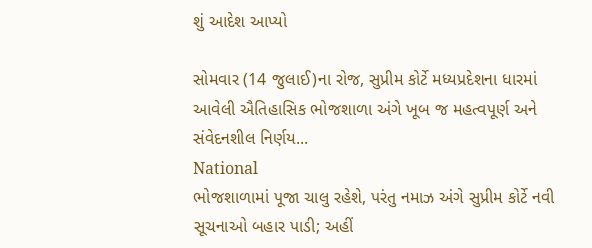શું આદેશ આપ્યો

સોમવાર (14 જુલાઈ)ના રોજ, સુપ્રીમ કોર્ટે મધ્યપ્રદેશના ધારમાં આવેલી ઐતિહાસિક ભોજશાળા અંગે ખૂબ જ મહત્વપૂર્ણ અને સંવેદનશીલ નિર્ણય...
National
ભોજશાળામાં પૂજા ચાલુ રહેશે, પરંતુ નમાઝ અંગે સુપ્રીમ કોર્ટે નવી સૂચનાઓ બહાર પાડી; અહીં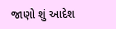જાણો શું આદેશ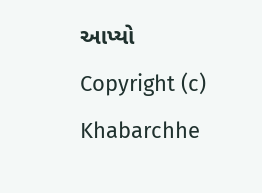આપ્યો
Copyright (c) Khabarchhe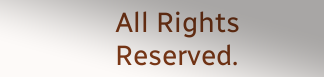All Rights Reserved.